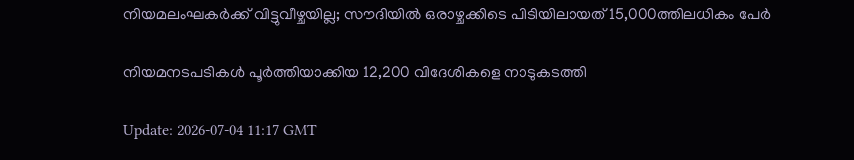നിയമലംഘകർക്ക് വിട്ടുവീഴ്ചയില്ല; സൗദിയിൽ ഒരാഴ്ചക്കിടെ പിടിയിലായത് 15,000ത്തിലധികം പേർ

നിയമനടപടികൾ പൂർത്തിയാക്കിയ 12,200 വിദേശികളെ നാടുകടത്തി

Update: 2026-07-04 11:17 GMT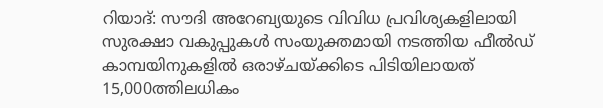റിയാദ്: സൗദി അറേബ്യയുടെ വിവിധ പ്രവിശ്യകളിലായി സുരക്ഷാ വകുപ്പുകൾ സംയുക്തമായി നടത്തിയ ഫീൽഡ് കാമ്പയിനുകളിൽ ഒരാഴ്ചയ്ക്കിടെ പിടിയിലായത് 15,000ത്തിലധികം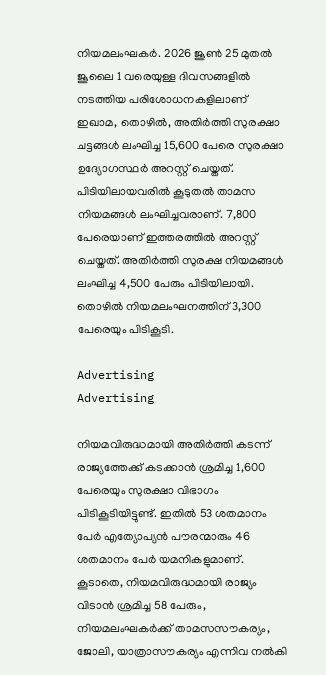നിയമലംഘകർ. 2026 ജൂൺ 25 മുതൽ ജൂലൈ 1 വരെയുള്ള ദിവസങ്ങളിൽ നടത്തിയ പരിശോധനകളിലാണ് ഇഖാമ, തൊഴിൽ, അതിർത്തി സുരക്ഷാ ചട്ടങ്ങൾ ലംഘിച്ച 15,600 പേരെ സുരക്ഷാ ഉദ്യോഗസ്ഥർ അറസ്റ്റ് ചെയ്തത്. പിടിയിലായവരിൽ കൂടുതൽ താമസ നിയമങ്ങൾ ലംഘിച്ചവരാണ്. 7,800 പേരെയാണ് ഇത്തരത്തിൽ അറസ്റ്റ് ചെയ്തത്. അതിർത്തി സുരക്ഷ നിയമങ്ങൾ ലംഘിച്ച 4,500 പേരും പിടിയിലായി. തൊഴിൽ നിയമലംഘനത്തിന് 3,300 പേരെയും പിടികൂടി.

Advertising
Advertising

നിയമവിരുദ്ധമായി അതിർത്തി കടന്ന് രാജ്യത്തേക്ക് കടക്കാൻ ശ്രമിച്ച 1,600 പേരെയും സുരക്ഷാ വിഭാഗം പിടികൂടിയിട്ടുണ്ട്. ഇതിൽ 53 ശതമാനം പേർ എത്യോപ്യൻ പൗരന്മാരും 46 ശതമാനം പേർ യമനികളുമാണ്. കൂടാതെ, നിയമവിരുദ്ധമായി രാജ്യം വിടാൻ ശ്രമിച്ച 58 പേരും, നിയമലംഘകർക്ക് താമസസൗകര്യം, ജോലി, യാത്രാസൗകര്യം എന്നിവ നൽകി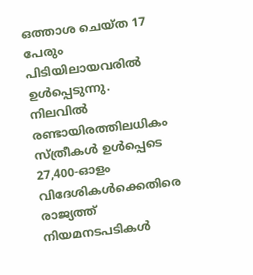ഒത്താശ ചെയ്ത 17 പേരും പിടിയിലായവരിൽ ഉൾപ്പെടുന്നു. നിലവിൽ രണ്ടായിരത്തിലധികം സ്ത്രീകൾ ഉൾപ്പെടെ 27,400-ഓളം വിദേശികൾക്കെതിരെ രാജ്യത്ത് നിയമനടപടികൾ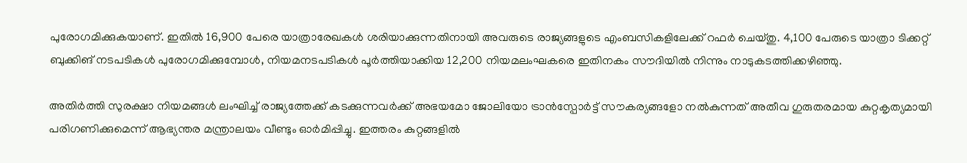പുരോഗമിക്കുകയാണ്. ഇതിൽ 16,900 പേരെ യാത്രാരേഖകൾ ശരിയാക്കുന്നതിനായി അവരുടെ രാജ്യങ്ങളുടെ എംബസികളിലേക്ക് റഫർ ചെയ്തു. 4,100 പേരുടെ യാത്രാ ടിക്കറ്റ് ബുക്കിങ് നടപടികൾ പുരോഗമിക്കുമ്പോൾ, നിയമനടപടികൾ പൂർത്തിയാക്കിയ 12,200 നിയമലംഘകരെ ഇതിനകം സൗദിയിൽ നിന്നും നാടുകടത്തിക്കഴിഞ്ഞു.

അതിർത്തി സുരക്ഷാ നിയമങ്ങൾ ലംഘിച്ച് രാജ്യത്തേക്ക് കടക്കുന്നവർക്ക് അഭയമോ ജോലിയോ ട്രാൻസ്പോർട്ട് സൗകര്യങ്ങളോ നൽകുന്നത് അതീവ ഗുരുതരമായ കുറ്റകൃത്യമായി പരിഗണിക്കുമെന്ന് ആഭ്യന്തര മന്ത്രാലയം വീണ്ടും ഓർമിപ്പിച്ചു. ഇത്തരം കുറ്റങ്ങളിൽ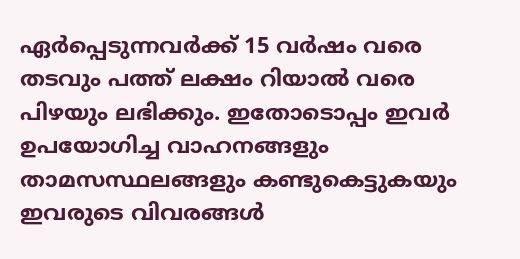ഏർപ്പെടുന്നവർക്ക് 15 വർഷം വരെ തടവും പത്ത് ലക്ഷം റിയാൽ വരെ പിഴയും ലഭിക്കും. ഇതോടൊപ്പം ഇവർ ഉപയോഗിച്ച വാഹനങ്ങളും താമസസ്ഥലങ്ങളും കണ്ടുകെട്ടുകയും ഇവരുടെ വിവരങ്ങൾ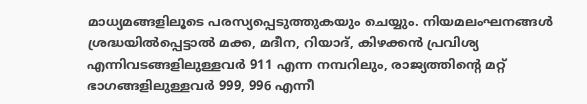മാധ്യമങ്ങളിലൂടെ പരസ്യപ്പെടുത്തുകയും ചെയ്യും. നിയമലംഘനങ്ങൾ ശ്രദ്ധയിൽപ്പെട്ടാൽ മക്ക, മദീന, റിയാദ്, കിഴക്കൻ പ്രവിശ്യ എന്നിവടങ്ങളിലുള്ളവർ 911 എന്ന നമ്പറിലും, രാജ്യത്തിന്റെ മറ്റ് ഭാഗങ്ങളിലുള്ളവർ 999, 996 എന്നീ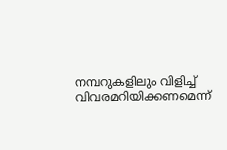നമ്പറുകളിലും വിളിച്ച് വിവരമറിയിക്കണമെന്ന്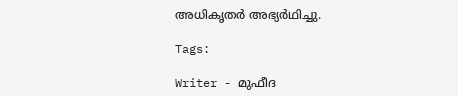അധികൃതർ അഭ്യർഥിച്ചു.

Tags:

Writer - മുഫീദ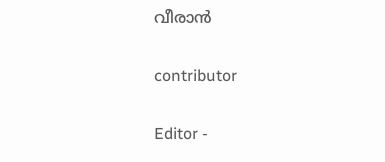വീരാൻ

contributor

Editor -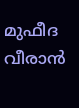മുഫീദ വീരാൻ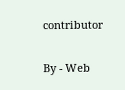contributor

By - Web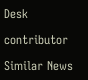Desk

contributor

Similar News